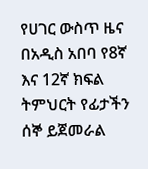የሀገር ውስጥ ዜና በአዲስ አበባ የ8ኛ እና 12ኛ ክፍል ትምህርት የፊታችን ሰኞ ይጀመራል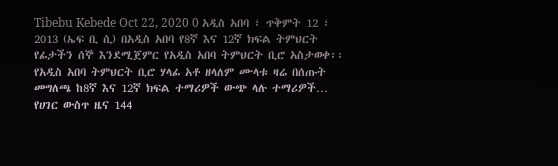Tibebu Kebede Oct 22, 2020 0 አዲስ አበባ ፣ ጥቅምት 12 ፣ 2013 (ኤፍ ቢ ሲ) በአዲስ አበባ የ8ኛ እና 12ኛ ክፍል ትምህርት የፊታችን ሰኞ እንደሚጀምር የአዲስ አበባ ትምህርት ቢሮ አስታወቀ፡፡ የአዲስ አበባ ትምህርት ቢሮ ሃላፊ አቶ ዘላለም ሙላቱ ዛሬ በሰጡት መግለጫ ከ8ኛ እና 12ኛ ክፍል ተማሪዎች ውጭ ላሉ ተማሪዎች…
የሀገር ውስጥ ዜና 144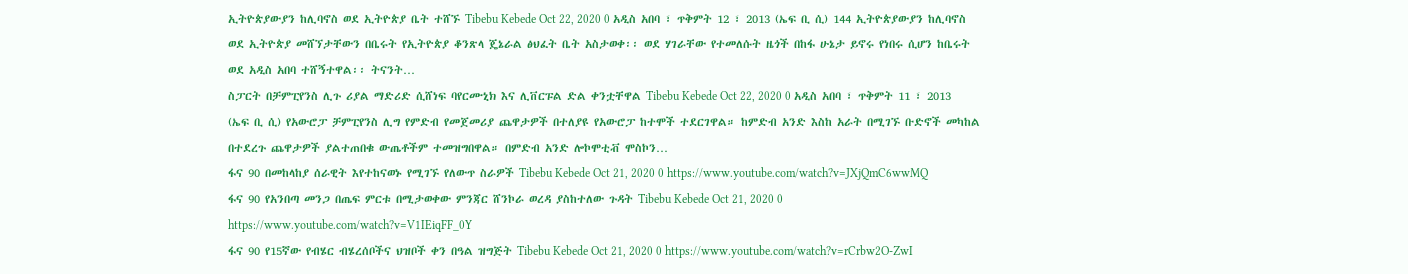ኢትዮጵያውያን ከሊባኖስ ወደ ኢትዮጵያ ቤት ተሸኙ Tibebu Kebede Oct 22, 2020 0 አዲስ አበባ ፣ ጥቅምት 12 ፣ 2013 (ኤፍ ቢ ሲ) 144 ኢትዮጵያውያን ከሊባኖስ ወደ ኢትዮጵያ መሸኘታቸውን በቤሩት የኢትዮጵያ ቆንጽላ ጄኔራል ፅህፈት ቤት አስታወቀ፡፡ ወደ ሃገራቸው የተመለሱት ዜጎች በከፋ ሁኔታ ይኖሩ የነበሩ ሲሆን ከቤሩት ወደ አዲስ አበባ ተሸኝተዋል፡፡ ትናንት…
ስፓርት በቻምፒየንስ ሊጉ ሪያል ማድሪድ ሲሸነፍ ባየርሙኒክ እና ሊቨርፑል ድል ቀንቷቸዋል Tibebu Kebede Oct 22, 2020 0 አዲስ አበባ ፣ ጥቅምት 11 ፣ 2013 (ኤፍ ቢ ሲ) የአውሮፓ ቻምፒየንስ ሊግ የምድብ የመጀመሪያ ጨዋታዎች በተለያዩ የአውሮፓ ከተሞች ተደርገዋል። ከምድብ አንድ እስከ አራት በሚገኙ ቡድኖች መካከል በተደረጉ ጨዋታዎች ያልተጠበቁ ውጤቶችም ተመዝግበዋል። በምድብ አንድ ሎኮሞቲቭ ሞስኮን…
ፋና 90 በመከላከያ ሰራዊት እየተከናወኑ የሚገኙ የለውጥ ስራዎች Tibebu Kebede Oct 21, 2020 0 https://www.youtube.com/watch?v=JXjQmC6wwMQ
ፋና 90 የአንበጣ መንጋ በጤፍ ምርቱ በሚታወቀው ምንጃር ሸንኮራ ወረዳ ያስከተለው ጉዳት Tibebu Kebede Oct 21, 2020 0 https://www.youtube.com/watch?v=V1IEiqFF_0Y
ፋና 90 የ15ኛው የብሄር ብሄረሰቦችና ህዝቦች ቀን በዓል ዝግጅት Tibebu Kebede Oct 21, 2020 0 https://www.youtube.com/watch?v=rCrbw2O-ZwI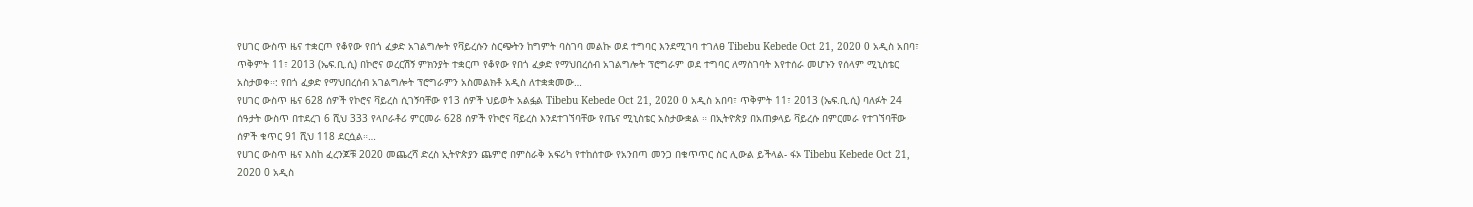የሀገር ውስጥ ዜና ተቋርጦ የቆየው የበጎ ፈቃድ አገልግሎት የቫይረሱን ስርጭትን ከግምት ባስገባ መልኩ ወደ ተግባር እንደሚገባ ተገለፀ Tibebu Kebede Oct 21, 2020 0 አዲስ አበባ፣ ጥቅምት 11፣ 2013 (ኤፍ.ቢ.ሲ) በኮሮና ወረርሽኝ ምክንያት ተቋርጦ የቆየው የበጎ ፈቃድ የማህበረሰብ አገልግሎት ፕሮግራም ወደ ተግባር ለማስገባት እየተሰራ መሆኑን የሰላም ሚኒስቴር አስታወቀ።: የበጎ ፈቃድ የማህበረሰብ አገልግሎት ፕሮግራምን አስመልክቶ አዲስ ለተቋቋመው…
የሀገር ውስጥ ዜና 628 ሰዎች የኮሮና ቫይረስ ሲገኝባቸው የ13 ሰዎች ህይወት አልፏል Tibebu Kebede Oct 21, 2020 0 አዲስ አበባ፣ ጥቅምት 11፣ 2013 (ኤፍ.ቢ.ሲ) ባለፉት 24 ሰዓታት ውስጥ በተደረገ 6 ሺህ 333 የላቦራቶሪ ምርመራ 628 ሰዎች የኮሮና ቫይረስ እንደተገኘባቸው የጤና ሚኒስቴር አስታውቋል ። በኢትዮጵያ በአጠቃላይ ቫይረሱ በምርመራ የተገኘባቸው ሰዎች ቁጥር 91 ሺህ 118 ደርሷል።…
የሀገር ውስጥ ዜና እስከ ፈረንጆቹ 2020 መጨረሻ ድረስ ኢትዮጵያን ጨምሮ በምስራቅ አፍሪካ የተከሰተው የአንበጣ መንጋ በቁጥጥር ስር ሊውል ይችላል- ፋኦ Tibebu Kebede Oct 21, 2020 0 አዲስ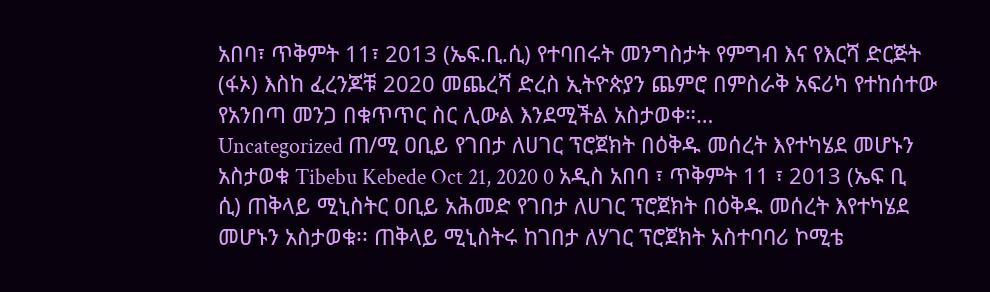አበባ፣ ጥቅምት 11፣ 2013 (ኤፍ.ቢ.ሲ) የተባበሩት መንግስታት የምግብ እና የእርሻ ድርጅት (ፋኦ) እስከ ፈረንጆቹ 2020 መጨረሻ ድረስ ኢትዮጵያን ጨምሮ በምስራቅ አፍሪካ የተከሰተው የአንበጣ መንጋ በቁጥጥር ስር ሊውል እንደሚችል አስታወቀ።…
Uncategorized ጠ/ሚ ዐቢይ የገበታ ለሀገር ፕሮጀክት በዕቅዱ መሰረት እየተካሄደ መሆኑን አስታወቁ Tibebu Kebede Oct 21, 2020 0 አዲስ አበባ ፣ ጥቅምት 11 ፣ 2013 (ኤፍ ቢ ሲ) ጠቅላይ ሚኒስትር ዐቢይ አሕመድ የገበታ ለሀገር ፕሮጀክት በዕቅዱ መሰረት እየተካሄደ መሆኑን አስታወቁ፡፡ ጠቅላይ ሚኒስትሩ ከገበታ ለሃገር ፕሮጀክት አስተባባሪ ኮሚቴ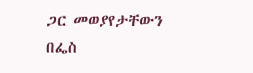ጋር መወያየታቸውን በፌስ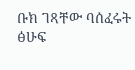ቡክ ገጻቸው ባሰፈሩት ፅሁፍ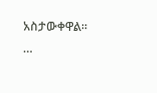አስታውቀዋል፡፡…